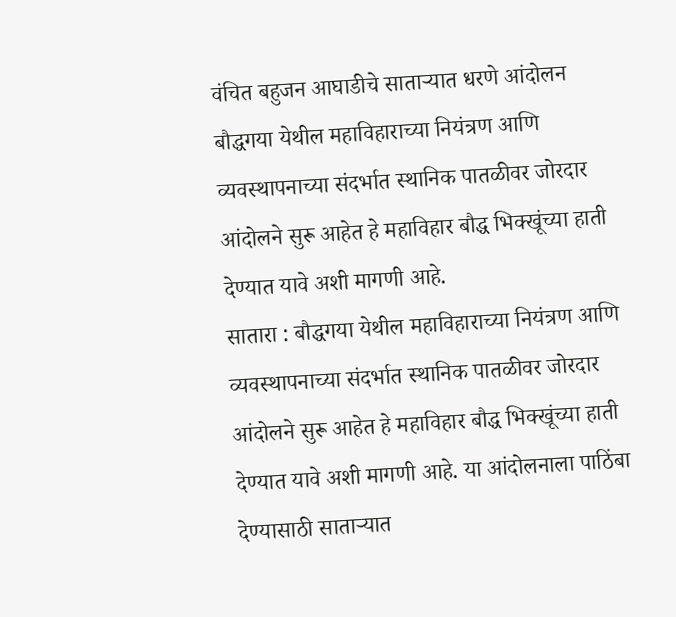वंचित बहुजन आघाडीचे साताऱ्यात धरणे आंदोलन
बौद्धगया येथील महाविहाराच्या नियंत्रण आणि व्यवस्थापनाच्या संदर्भात स्थानिक पातळीवर जोरदार आंदोलने सुरू आहेत हे महाविहार बौद्ध भिक्खूंच्या हाती देण्यात यावे अशी मागणी आहे.
सातारा : बौद्धगया येथील महाविहाराच्या नियंत्रण आणि व्यवस्थापनाच्या संदर्भात स्थानिक पातळीवर जोरदार आंदोलने सुरू आहेत हे महाविहार बौद्ध भिक्खूंच्या हाती देण्यात यावे अशी मागणी आहे. या आंदोलनाला पाठिंबा देण्यासाठी साताऱ्यात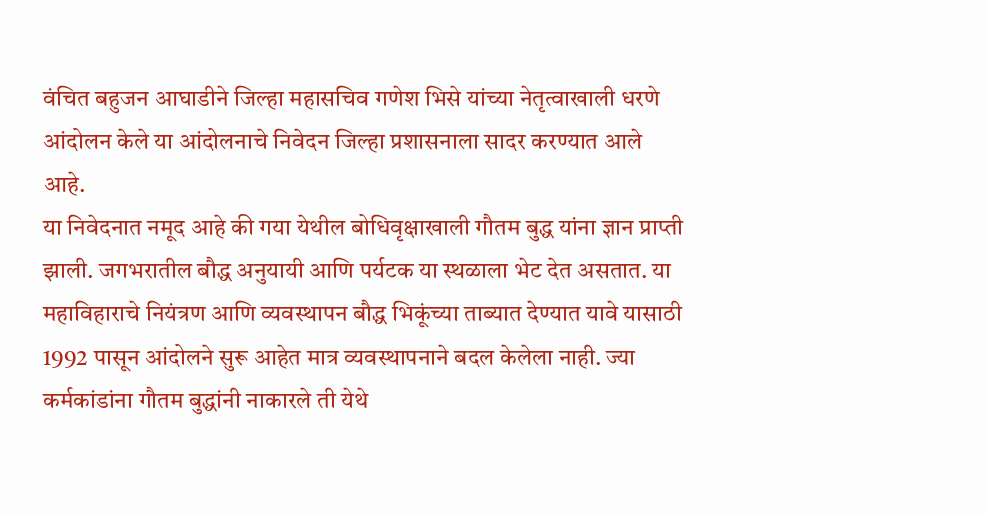वंचित बहुजन आघाडीने जिल्हा महासचिव गणेश भिसे यांच्या नेतृत्वाखाली धरणे आंदोलन केले या आंदोलनाचे निवेदन जिल्हा प्रशासनाला सादर करण्यात आले आहे.
या निवेदनात नमूद आहे की गया येथील बोधिवृक्षाखाली गौतम बुद्ध यांना ज्ञान प्राप्ती झाली. जगभरातील बौद्ध अनुयायी आणि पर्यटक या स्थळाला भेट देत असतात. या महाविहाराचे नियंत्रण आणि व्यवस्थापन बौद्ध भिकूंच्या ताब्यात देण्यात यावे यासाठी 1992 पासून आंदोलने सुरू आहेत मात्र व्यवस्थापनाने बदल केलेला नाही. ज्या कर्मकांडांना गौतम बुद्धांनी नाकारले ती येथे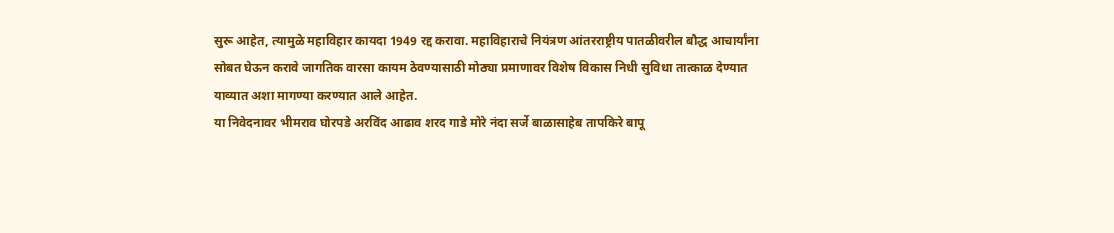सुरू आहेत, त्यामुळे महाविहार कायदा 1949 रद्द करावा. महाविहाराचे नियंत्रण आंतरराष्ट्रीय पातळीवरील बौद्ध आचार्यांना सोबत घेऊन करावे जागतिक वारसा कायम ठेवण्यासाठी मोठ्या प्रमाणावर विशेष विकास निधी सुविधा तात्काळ देण्यात याव्यात अशा मागण्या करण्यात आले आहेत.
या निवेदनावर भीमराव घोरपडे अरविंद आढाव शरद गाडे मोरे नंदा सर्जे बाळासाहेब तापकिरे बापू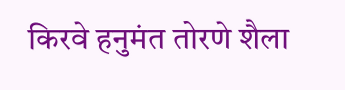किरवे हनुमंत तोरणे शैला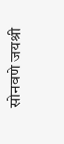सोनवणे जयश्री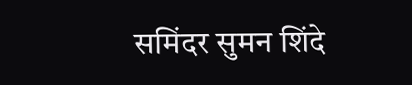समिंदर सुमन शिंदे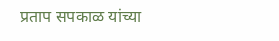प्रताप सपकाळ यांच्या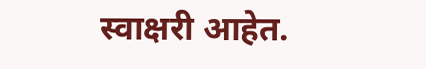स्वाक्षरी आहेत.